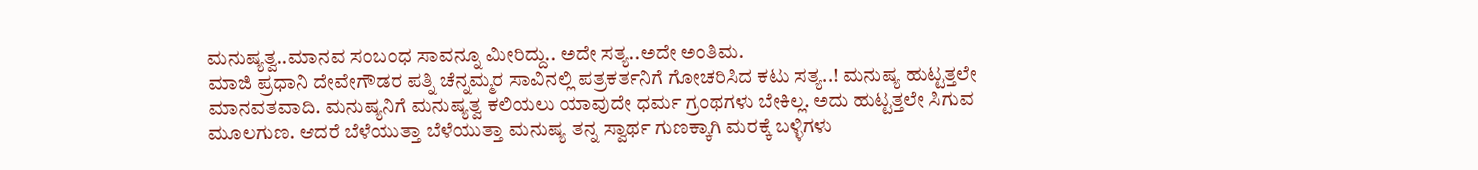ಮನುಷ್ಯತ್ವ..ಮಾನವ ಸಂಬಂಧ ಸಾವನ್ನೂ ಮೀರಿದ್ದು.. ಅದೇ ಸತ್ಯ..ಅದೇ ಅಂತಿಮ.
ಮಾಜಿ ಪ್ರಧಾನಿ ದೇವೇಗೌಡರ ಪತ್ನಿ ಚೆನ್ನಮ್ಮರ ಸಾವಿನಲ್ಲಿ ಪತ್ರಕರ್ತನಿಗೆ ಗೋಚರಿಸಿದ ಕಟು ಸತ್ಯ..! ಮನುಷ್ಯ ಹುಟ್ಟತ್ತಲೇ ಮಾನವತವಾದಿ. ಮನುಷ್ಯನಿಗೆ ಮನುಷ್ಯತ್ವ ಕಲಿಯಲು ಯಾವುದೇ ಧರ್ಮ ಗ್ರಂಥಗಳು ಬೇಕಿಲ್ಲ. ಅದು ಹುಟ್ಟತ್ತಲೇ ಸಿಗುವ ಮೂಲಗುಣ. ಆದರೆ ಬೆಳೆಯುತ್ತಾ ಬೆಳೆಯುತ್ತಾ ಮನುಷ್ಯ ತನ್ನ ಸ್ವಾರ್ಥ ಗುಣಕ್ಕಾಗಿ ಮರಕ್ಕೆ ಬಳ್ಳಿಗಳು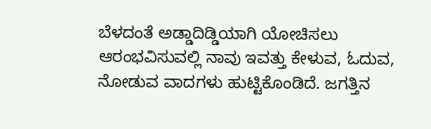ಬೆಳದಂತೆ ಅಡ್ಡಾದಿಡ್ಡಿಯಾಗಿ ಯೋಚಿಸಲು ಆರಂಭವಿಸುವಲ್ಲಿ ನಾವು ಇವತ್ತು ಕೇಳುವ, ಓದುವ, ನೋಡುವ ವಾದಗಳು ಹುಟ್ಟಿಕೊಂಡಿದೆ. ಜಗತ್ತಿನ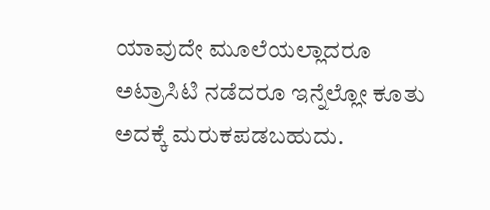ಯಾವುದೇ ಮೂಲೆಯಲ್ಲಾದರೂ ಅಟ್ರಾಸಿಟಿ ನಡೆದರೂ ಇನ್ನೆಲ್ಲೋ ಕೂತು ಅದಕ್ಕೆ ಮರುಕಪಡಬಹುದು.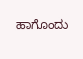ಹಾಗೊಂದು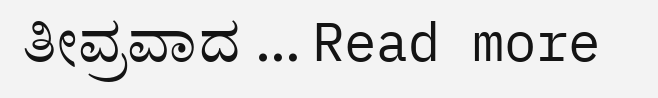ತೀವ್ರವಾದ … Read more